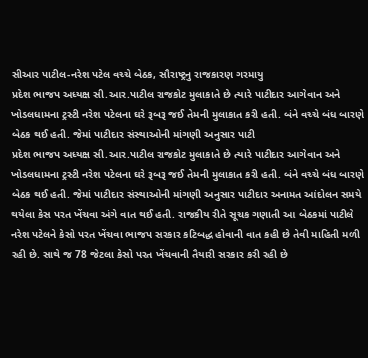સીઆર પાટીલ-નરેશ પટેલ વચ્ચે બેઠક, સૌરાષ્ટ્રનુ રાજકારણ ગરમાયુ
પ્રદેશ ભાજપ અધ્યક્ષ સી.આર.પાટીલ રાજકોટ મુલાકાતે છે ત્યારે પાટીદાર આગેવાન અને ખોડલધામના ટ્રસ્ટી નરેશ પટેલના ઘરે રૂબરૂ જઈ તેમની મુલાકાત કરી હતી. બંને વચ્ચે બંધ બારણે બેઠક થઈ હતી. જેમાં પાટીદાર સંસ્થાઓની માંગણી અનુસાર પાટી
પ્રદેશ ભાજપ અધ્યક્ષ સી.આર.પાટીલ રાજકોટ મુલાકાતે છે ત્યારે પાટીદાર આગેવાન અને ખોડલધામના ટ્રસ્ટી નરેશ પટેલના ઘરે રૂબરૂ જઈ તેમની મુલાકાત કરી હતી. બંને વચ્ચે બંધ બારણે બેઠક થઈ હતી. જેમાં પાટીદાર સંસ્થાઓની માંગણી અનુસાર પાટીદાર અનામત આંદોલન સમયે થયેલા કેસ પરત ખેંચવા અંગે વાત થઈ હતી. રાજકીય રીતે સૂચક ગણાતી આ બેઠકમાં પાટીલે નરેશ પટેલને કેસો પરત ખેંચવા ભાજપ સરકાર કટિબદ્ધ હોવાની વાત કહી છે તેવી માહિતી મળી રહી છે. સાથે જ 78 જેટલા કેસો પરત ખેંચવાની તૈયારી સરકાર કરી રહી છે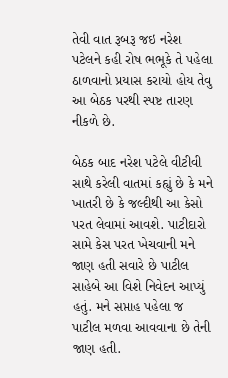તેવી વાત રૂબરૂ જઇ નરેશ પટેલને કહી રોષ ભભૂકે તે પહેલા ઠાળવાનો પ્રયાસ કરાયો હોય તેવુ આ બેઠક પરથી સ્પષ્ટ તારણ નીકળે છે.

બેઠક બાદ નરેશ પટેલે વીટીવી સાથે કરેલી વાતમાં કહ્યું છે કે મને ખાતરી છે કે જલ્દીથી આ કેસો પરત લેવામાં આવશે. પાટીદારો સામે કેસ પરત ખેચવાની મને જાણ હતી સવારે છે પાટીલ સાહેબે આ વિશે નિવેદન આપ્યું હતું. મને સપ્તાહ પહેલા જ પાટીલ મળવા આવવાના છે તેની જાણ હતી.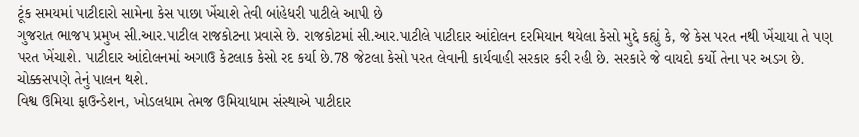ટૂંક સમયમાં પાટીદારો સામેના કેસ પાછા ખેંચાશે તેવી બાંહેધરી પાટીલે આપી છે
ગુજરાત ભાજપ પ્રમુખ સી.આર.પાટીલ રાજકોટના પ્રવાસે છે. રાજકોટમાં સી.આર.પાટીલે પાટીદાર આંદોલન દરમિયાન થયેલા કેસો મુદ્દે કહ્યું કે, જે કેસ પરત નથી ખેંચાયા તે પણ પરત ખેંચાશે. પાટીદાર આંદોલનમાં અગાઉ કેટલાક કેસો રદ કર્યા છે.78 જેટલા કેસો પરત લેવાની કાર્યવાહી સરકાર કરી રહી છે. સરકારે જે વાયદો કર્યો તેના પર અડગ છે. ચોક્કસપણે તેનું પાલન થશે.
વિશ્વ ઉમિયા ફાઉન્ડેશન, ખોડલધામ તેમજ ઉમિયાધામ સંસ્થાએ પાટીદાર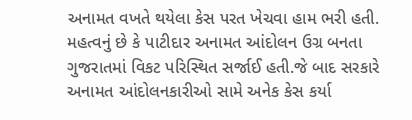અનામત વખતે થયેલા કેસ પરત ખેચવા હામ ભરી હતી. મહત્વનું છે કે પાટીદાર અનામત આંદોલન ઉગ્ર બનતા ગુજરાતમાં વિકટ પરિસ્થિત સર્જાઈ હતી.જે બાદ સરકારે અનામત આંદોલનકારીઓ સામે અનેક કેસ કર્યા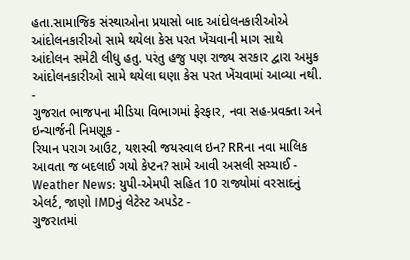હતા.સામાજિક સંસ્થાઓના પ્રયાસો બાદ આંદોલનકારીઓએ આંદોલનકારીઓ સામે થયેલા કેસ પરત ખેંચવાની માગ સાથે આંદોલન સમેટી લીધુ હતુ. પરંતુ હજુ પણ રાજ્ય સરકાર દ્વારા અમુક આંદોલનકારીઓ સામે થયેલા ઘણા કેસ પરત ખેંચવામાં આવ્યા નથી.
-
ગુજરાત ભાજપના મીડિયા વિભાગમાં ફેરફાર, નવા સહ-પ્રવક્તા અને ઇન્ચાર્જની નિમણૂક -
રિયાન પરાગ આઉટ, યશસ્વી જયસ્વાલ ઇન? RRના નવા માલિક આવતા જ બદલાઈ ગયો કેપ્ટન? સામે આવી અસલી સચ્ચાઈ -
Weather News: યુપી-એમપી સહિત 10 રાજ્યોમાં વરસાદનું એલર્ટ, જાણો IMDનું લેટેસ્ટ અપડેટ -
ગુજરાતમાં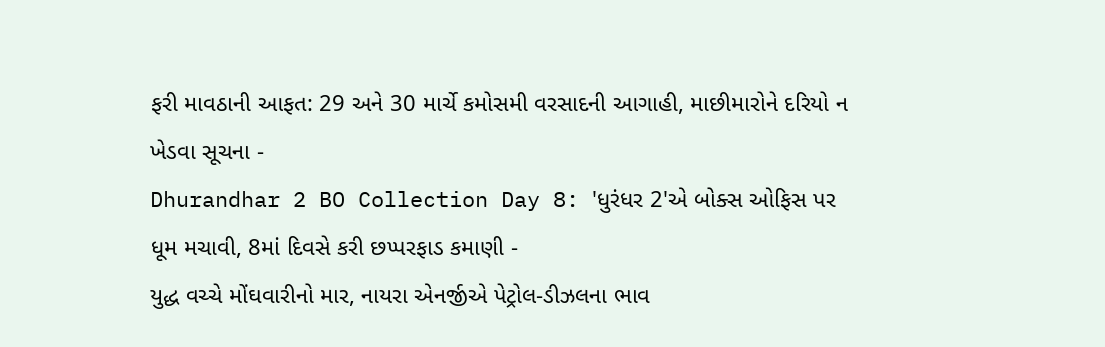ફરી માવઠાની આફત: 29 અને 30 માર્ચે કમોસમી વરસાદની આગાહી, માછીમારોને દરિયો ન ખેડવા સૂચના -
Dhurandhar 2 BO Collection Day 8: 'ધુરંધર 2'એ બોક્સ ઓફિસ પર ધૂમ મચાવી, 8માં દિવસે કરી છપ્પરફાડ કમાણી -
યુદ્ધ વચ્ચે મોંઘવારીનો માર, નાયરા એનર્જીએ પેટ્રોલ-ડીઝલના ભાવ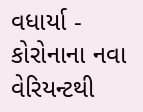વધાર્યા -
કોરોનાના નવા વેરિયન્ટથી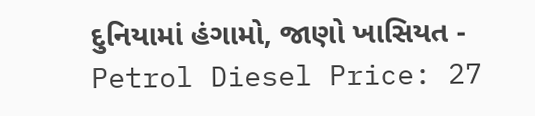દુનિયામાં હંગામો, જાણો ખાસિયત -
Petrol Diesel Price: 27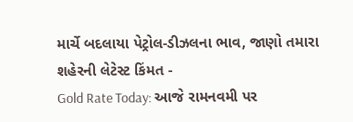માર્ચે બદલાયા પેટ્રોલ-ડીઝલના ભાવ, જાણો તમારા શહેરની લેટેસ્ટ કિંમત -
Gold Rate Today: આજે રામનવમી પર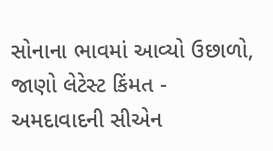સોનાના ભાવમાં આવ્યો ઉછાળો, જાણો લેટેસ્ટ કિંમત -
અમદાવાદની સીએન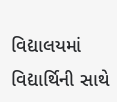વિદ્યાલયમાં વિદ્યાર્થિની સાથે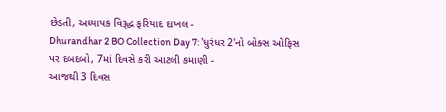છેડતી, અધ્યાપક વિરૂદ્ધ ફરિયાદ દાખલ -
Dhurandhar 2 BO Collection Day 7: 'ધુરંધર 2'નો બોક્સ ઓફિસ પર દબદબો, 7માં દિવસે કરી આટલી કમાણી -
આજથી 3 દિવસ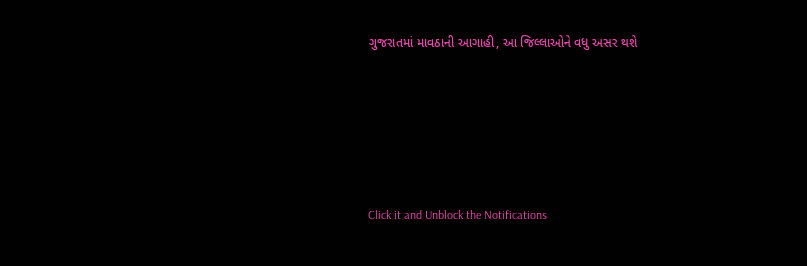ગુજરાતમાં માવઠાની આગાહી, આ જિલ્લાઓને વધુ અસર થશે








Click it and Unblock the Notifications